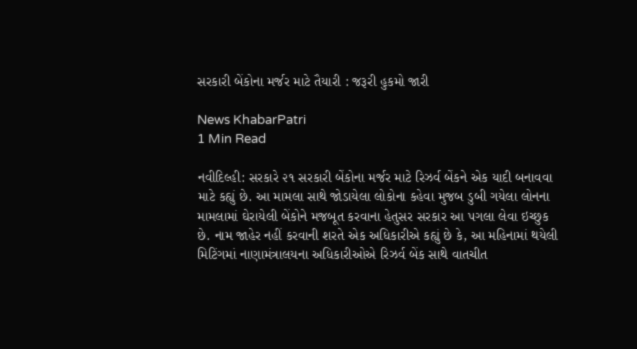સરકારી બેંકોના મર્જર માટે તૈયારી : જરૂરી હુકમો જારી

News KhabarPatri
1 Min Read

નવીદિલ્હી: સરકારે ૨૧ સરકારી બેંકોના મર્જર માટે રિઝર્વ બેંકને એક યાદી બનાવવા માટે કહ્યું છે. આ મામલા સાથે જોડાયેલા લોકોના કહેવા મુજબ ડુબી ગયેલા લોનના મામલામાં ઘેરાયેલી બેંકોને મજબૂત કરવાના હેતુસર સરકાર આ પગલા લેવા ઇચ્છુક છે. નામ જાહેર નહીં કરવાની શરતે એક અધિકારીએ કહ્યું છે કે, આ મહિનામાં થયેલી મિટિંગમાં નાણામંત્રાલયના અધિકારીઓએ રિઝર્વ બેંક સાથે વાતચીત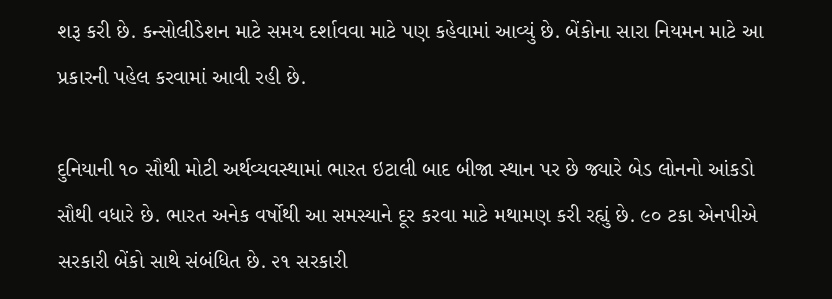શરૂ કરી છે. કન્સોલીડેશન માટે સમય દર્શાવવા માટે પણ કહેવામાં આવ્યું છે. બેંકોના સારા નિયમન માટે આ પ્રકારની પહેલ કરવામાં આવી રહી છે.

દુનિયાની ૧૦ સૌથી મોટી અર્થવ્યવસ્થામાં ભારત ઇટાલી બાદ બીજા સ્થાન પર છે જ્યારે બેડ લોનનો આંકડો સૌથી વધારે છે. ભારત અનેક વર્ષોથી આ સમસ્યાને દૂર કરવા માટે મથામણ કરી રહ્યું છે. ૯૦ ટકા એનપીએ સરકારી બેંકો સાથે સંબંધિત છે. ૨૧ સરકારી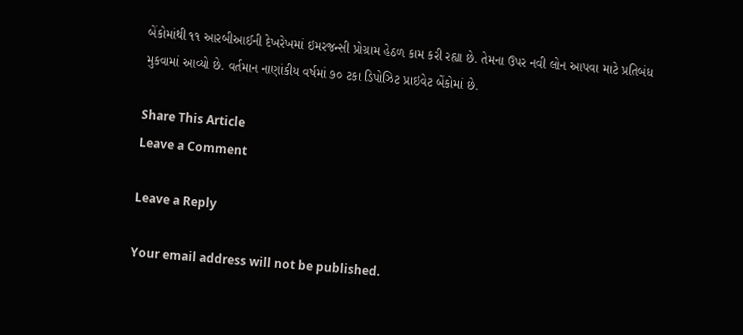બેંકોમાંથી ૧૧ આરબીઆઈની દેખરેખમાં ઇમરજન્સી પ્રોગ્રામ હેઠળ કામ કરી રહ્યા છે. તેમના ઉપર નવી લોન આપવા માટે પ્રતિબંધ મુકવામાં આવ્યો છે. વર્તમાન નાણાંકીય વર્ષમાં ૭૦ ટકા ડિપોઝિટ પ્રાઇવેટ બેંકોમાં છે.

Share This Article
Leave a Comment

Leave a Reply

Your email address will not be published.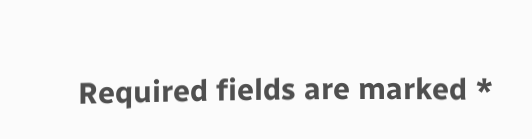Required fields are marked *